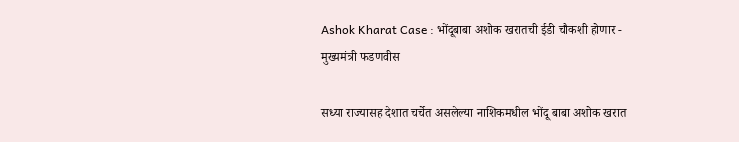Ashok Kharat Case : भोंदूबाबा अशोक खरातची ईडी चौकशी होणार - मुख्यमंत्री फडणवीस

सध्या राज्यासह देशात चर्चेत असलेल्या नाशिकमधील भोंदू बाबा अशोक खरात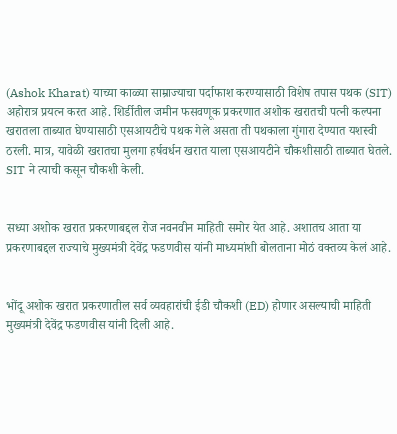(Ashok Kharat) याच्या काळ्या साम्राज्याचा पर्दाफाश करण्यासाठी विशेष तपास पथक (SIT) अहोरात्र प्रयत्न करत आहे. शिर्डीतील जमीन फसवणूक प्रकरणात अशोक खरातची पत्नी कल्पना खरातला ताब्यात घेण्यासाठी एसआयटीचे पथक गेले असता ती पथकाला गुंगारा देण्यात यशस्वी ठरली. मात्र, यावेळी खरातचा मुलगा हर्षवर्धन खरात याला एसआयटीने चौकशीसाठी ताब्यात घेतले. SIT ने त्याची कसून चौकशी केली.


सध्या अशोक खरात प्रकरणाबद्दल रोज नवनवीन माहिती समोर येत आहे. अशातच आता या प्रकरणाबद्दल राज्याचे मुख्यमंत्री देवेंद्र फडणवीस यांनी माध्यमांशी बोलताना मोठं वक्तव्य केलं आहे.


भोंदू अशोक खरात प्रकरणातील सर्व व्यवहारांची ईडी चौकशी (ED) होणार असल्याची माहिती मुख्यमंत्री देवेंद्र फडणवीस यांनी दिली आहे.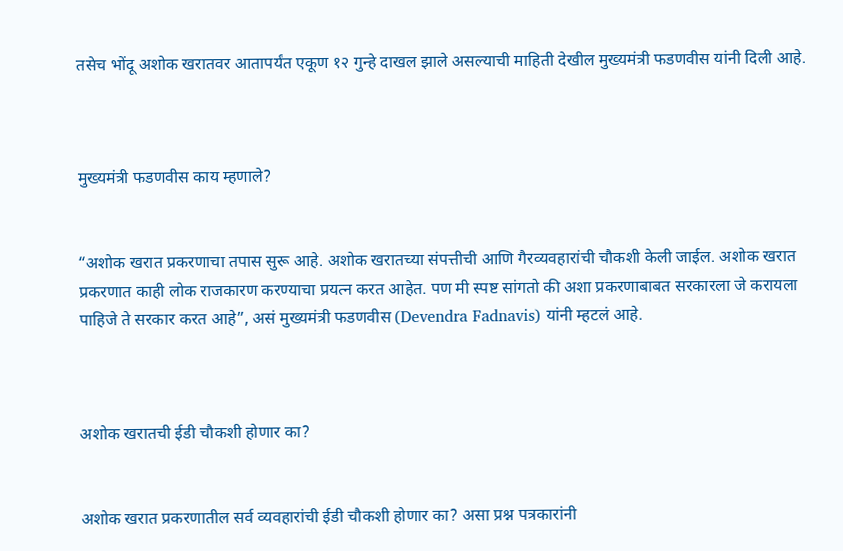तसेच भोंदू अशोक खरातवर आतापर्यंत एकूण १२ गुन्हे दाखल झाले असल्याची माहिती देखील मुख्यमंत्री फडणवीस यांनी दिली आहे.



मुख्यमंत्री फडणवीस काय म्हणाले?


“अशोक खरात प्रकरणाचा तपास सुरू आहे. अशोक खरातच्या संपत्तीची आणि गैरव्यवहारांची चौकशी केली जाईल. अशोक खरात प्रकरणात काही लोक राजकारण करण्याचा प्रयत्न करत आहेत. पण मी स्पष्ट सांगतो की अशा प्रकरणाबाबत सरकारला जे करायला पाहिजे ते सरकार करत आहे”, असं मुख्यमंत्री फडणवीस (Devendra Fadnavis) यांनी म्हटलं आहे.



अशोक खरातची ईडी चौकशी होणार का?


अशोक खरात प्रकरणातील सर्व व्यवहारांची ईडी चौकशी होणार का? असा प्रश्न पत्रकारांनी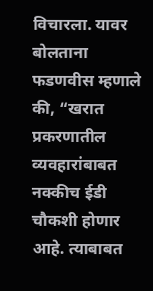विचारला. यावर बोलताना फडणवीस म्हणाले की, “खरात प्रकरणातील व्यवहारांबाबत नक्कीच ईडी चौकशी होणार आहे. त्याबाबत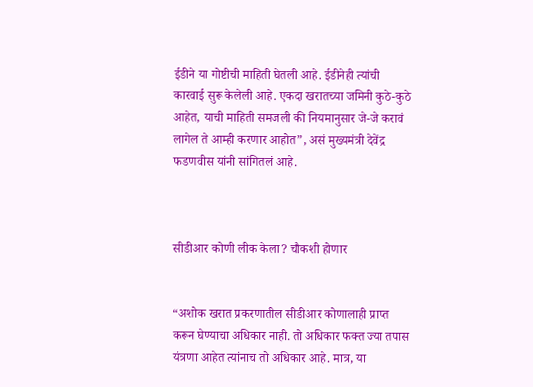ईडीने या गोष्टीची माहिती घेतली आहे. ईडीनेही त्यांची कारवाई सुरू केलेली आहे. एकदा खरातच्या जमिनी कुठे-कुठे आहेत, याची माहिती समजली की नियमानुसार जे-जे करावं लागेल ते आम्ही करणार आहोत”, असं मुख्यमंत्री देवेंद्र फडणवीस यांनी सांगितलं आहे.



सीडीआर कोणी लीक केला? चौकशी होणार


“अशोक खरात प्रकरणातील सीडीआर कोणालाही प्राप्त करून घेण्याचा अधिकार नाही. तो अधिकार फक्त ज्या तपास यंत्रणा आहेत त्यांनाच तो अधिकार आहे. मात्र, या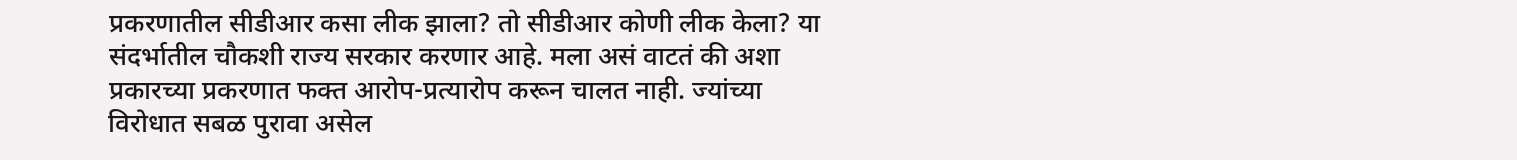प्रकरणातील सीडीआर कसा लीक झाला? तो सीडीआर कोणी लीक केला? या संदर्भातील चौकशी राज्य सरकार करणार आहे. मला असं वाटतं की अशा प्रकारच्या प्रकरणात फक्त आरोप-प्रत्यारोप करून चालत नाही. ज्यांच्या विरोधात सबळ पुरावा असेल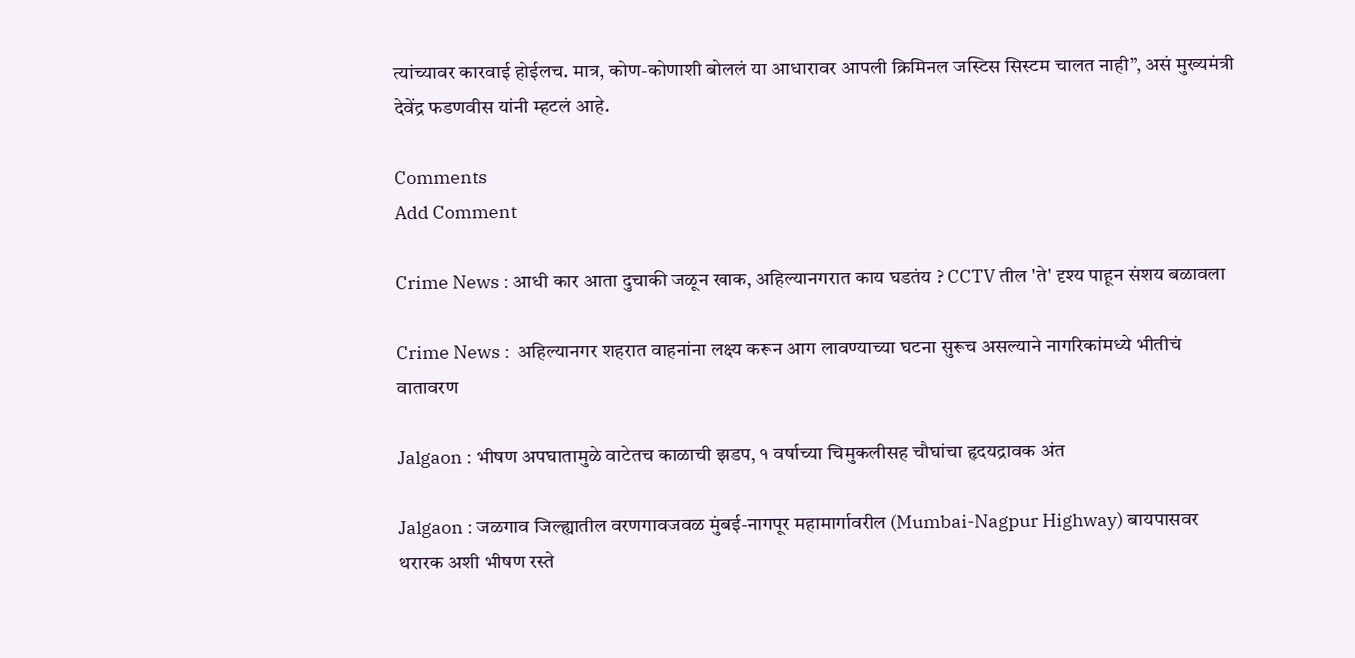त्यांच्यावर कारवाई होईलच. मात्र, कोण-कोणाशी बोललं या आधारावर आपली क्रिमिनल जस्टिस सिस्टम चालत नाही”, असं मुख्यमंत्री देवेंद्र फडणवीस यांनी म्हटलं आहे.

Comments
Add Comment

Crime News : आधी कार आता दुचाकी जळून खाक, अहिल्यानगरात काय घडतंय ? CCTV तील 'ते' दृश्य पाहून संशय बळावला

Crime News :  अहिल्यानगर शहरात वाहनांना लक्ष्य करून आग लावण्याच्या घटना सुरूच असल्याने नागरिकांमध्ये भीतीचं वातावरण

Jalgaon : भीषण अपघातामुळे वाटेतच काळाची झडप, १ वर्षाच्या चिमुकलीसह चौघांचा हृदयद्रावक अंत

Jalgaon : जळगाव जिल्ह्यातील वरणगावजवळ मुंबई-नागपूर महामार्गावरील (Mumbai-Nagpur Highway) बायपासवर थरारक अशी भीषण रस्ते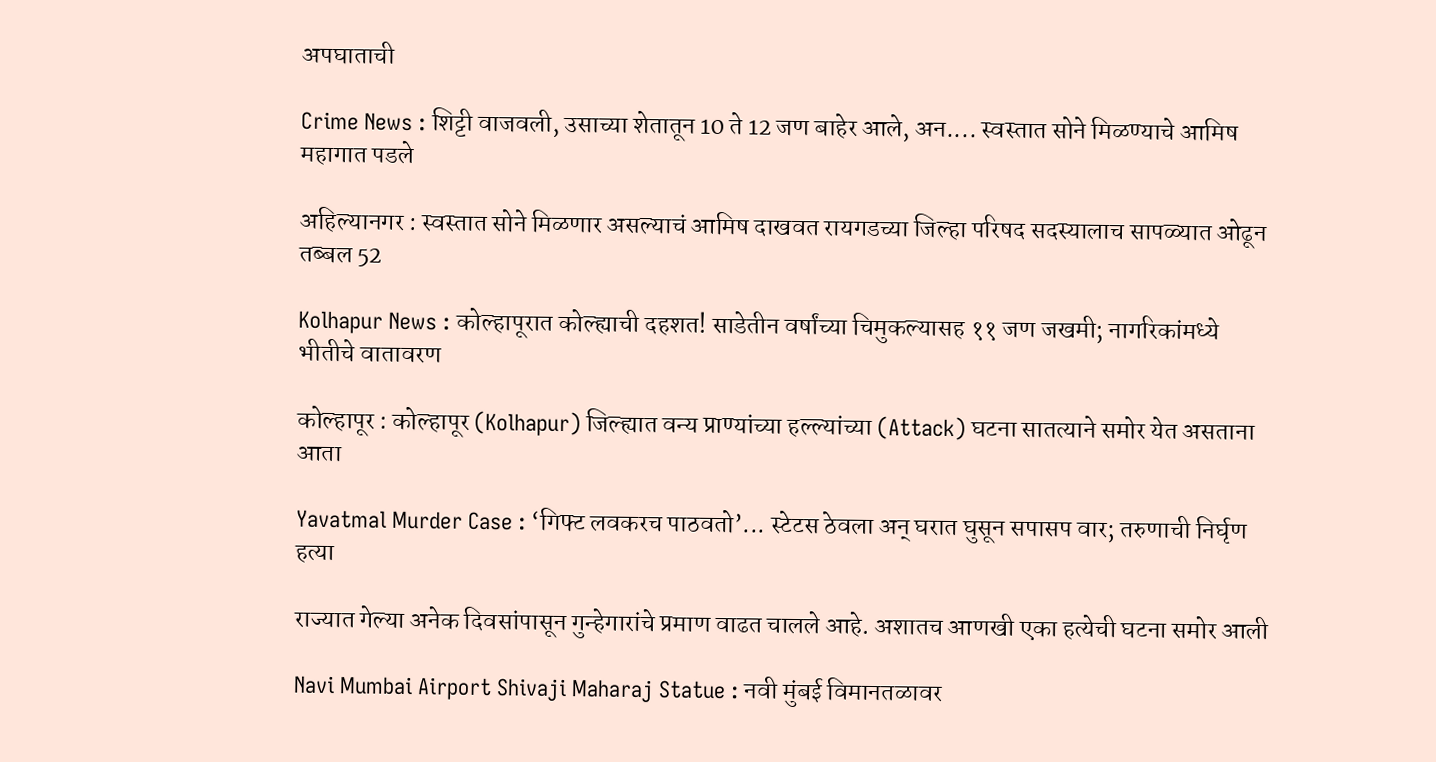अपघाताची

Crime News : शिट्टी वाजवली, उसाच्या शेतातून 10 ते 12 जण बाहेर आले, अन.... स्वस्तात सोने मिळण्याचे आमिष महागात पडले

अहिल्यानगर : स्वस्तात सोने मिळणार असल्याचं आमिष दाखवत रायगडच्या जिल्हा परिषद सदस्यालाच सापळ्यात ओढून तब्बल 52

Kolhapur News : कोल्हापूरात कोल्ह्याची दहशत! साडेतीन वर्षांच्या चिमुकल्यासह ११ जण जखमी; नागरिकांमध्ये भीतीचे वातावरण

कोल्हापूर : कोल्हापूर (Kolhapur) जिल्ह्यात वन्य प्राण्यांच्या हल्ल्यांच्या (Attack) घटना सातत्याने समोर येत असताना आता

Yavatmal Murder Case : ‘गिफ्ट लवकरच पाठवतो’... स्टेटस ठेवला अन् घरात घुसून सपासप वार; तरुणाची निर्घृण हत्या

राज्यात गेल्या अनेक दिवसांपासून गुन्हेगारांचे प्रमाण वाढत चालले आहे. अशातच आणखी एका हत्येची घटना समोर आली

Navi Mumbai Airport Shivaji Maharaj Statue : नवी मुंबई विमानतळावर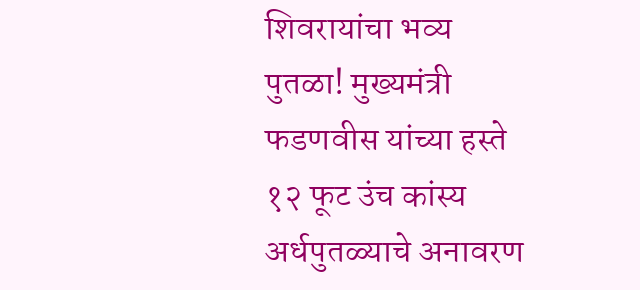शिवरायांचा भव्य पुतळा! मुख्यमंत्री फडणवीस यांच्या हस्ते १२ फूट उंच कांस्य अर्धपुतळ्याचे अनावरण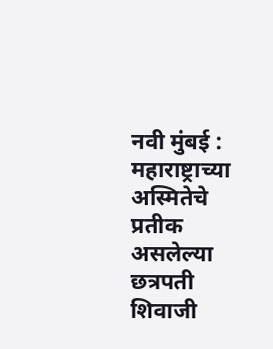नवी मुंबई : महाराष्ट्राच्या अस्मितेचे प्रतीक असलेल्या छत्रपती शिवाजी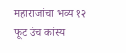महाराजांचा भव्य १२ फूट उंच कांस्य